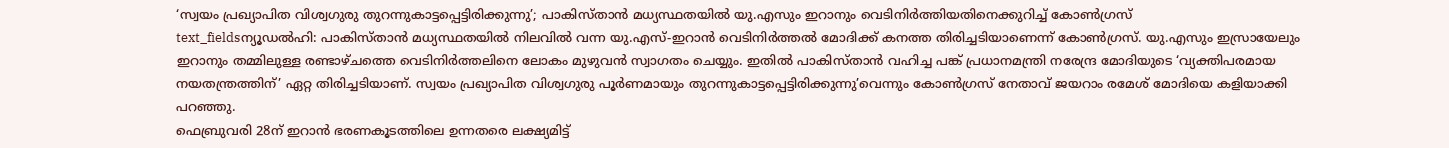‘സ്വയം പ്രഖ്യാപിത വിശ്വഗുരു തുറന്നുകാട്ടപ്പെട്ടിരിക്കുന്നു’; പാകിസ്താൻ മധ്യസ്ഥതയിൽ യു.എസും ഇറാനും വെടിനിർത്തിയതിനെക്കുറിച്ച് കോൺഗ്രസ്
text_fieldsന്യൂഡൽഹി: പാകിസ്താൻ മധ്യസ്ഥതയിൽ നിലവിൽ വന്ന യു.എസ്-ഇറാൻ വെടിനിർത്തൽ മോദിക്ക് കനത്ത തിരിച്ചടിയാണെന്ന് കോൺഗ്രസ്. യു.എസും ഇസ്രായേലും ഇറാനും തമ്മിലുള്ള രണ്ടാഴ്ചത്തെ വെടിനിർത്തലിനെ ലോകം മുഴുവൻ സ്വാഗതം ചെയ്യും. ഇതിൽ പാകിസ്താൻ വഹിച്ച പങ്ക് പ്രധാനമന്ത്രി നരേന്ദ്ര മോദിയുടെ ‘വ്യക്തിപരമായ നയതന്ത്രത്തിന്’ ഏറ്റ തിരിച്ചടിയാണ്. സ്വയം പ്രഖ്യാപിത വിശ്വഗുരു പൂർണമായും തുറന്നുകാട്ടപ്പെട്ടിരിക്കുന്നു’വെന്നും കോൺഗ്രസ് നേതാവ് ജയറാം രമേശ് മോദിയെ കളിയാക്കി പറഞ്ഞു.
ഫെബ്രുവരി 28ന് ഇറാൻ ഭരണകൂടത്തിലെ ഉന്നതരെ ലക്ഷ്യമിട്ട്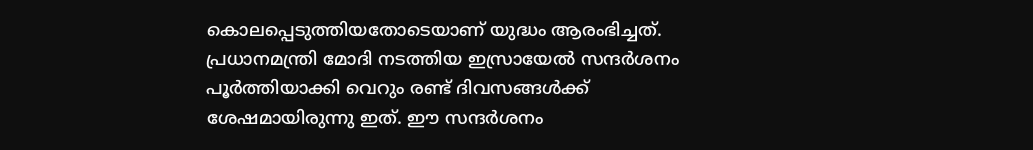കൊലപ്പെടുത്തിയതോടെയാണ് യുദ്ധം ആരംഭിച്ചത്. പ്രധാനമന്ത്രി മോദി നടത്തിയ ഇസ്രായേൽ സന്ദർശനം പൂർത്തിയാക്കി വെറും രണ്ട് ദിവസങ്ങൾക്ക് ശേഷമായിരുന്നു ഇത്. ഈ സന്ദർശനം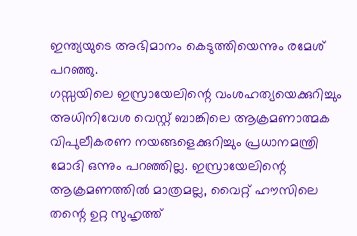ഇന്ത്യയുടെ അഭിമാനം കെടുത്തിയെന്നും രമേശ് പറഞ്ഞു.
ഗസ്സയിലെ ഇസ്രായേലിന്റെ വംശഹത്യയെക്കുറിച്ചും അധിനിവേശ വെസ്റ്റ് ബാങ്കിലെ ആക്രമണാത്മക വിപുലീകരണ നയങ്ങളെക്കുറിച്ചും പ്രധാനമന്ത്രി മോദി ഒന്നും പറഞ്ഞില്ല. ഇസ്രായേലിന്റെ ആക്രമണത്തിൽ മാത്രമല്ല, വൈറ്റ് ഹൗസിലെ തന്റെ ഉറ്റ സുഹൃത്ത്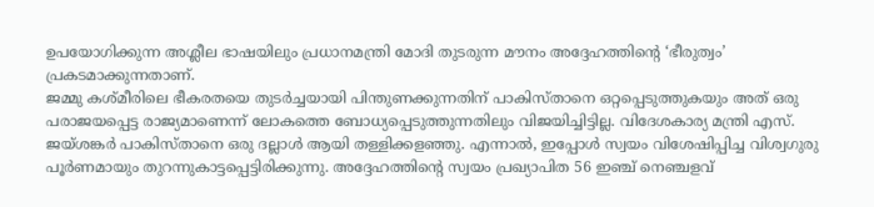ഉപയോഗിക്കുന്ന അശ്ലീല ഭാഷയിലും പ്രധാനമന്ത്രി മോദി തുടരുന്ന മൗനം അദ്ദേഹത്തിന്റെ ‘ഭീരുത്വം’ പ്രകടമാക്കുന്നതാണ്.
ജമ്മു കശ്മീരിലെ ഭീകരതയെ തുടർച്ചയായി പിന്തുണക്കുന്നതിന് പാകിസ്താനെ ഒറ്റപ്പെടുത്തുകയും അത് ഒരു പരാജയപ്പെട്ട രാജ്യമാണെന്ന് ലോകത്തെ ബോധ്യപ്പെടുത്തുന്നതിലും വിജയിച്ചിട്ടില്ല. വിദേശകാര്യ മന്ത്രി എസ്. ജയ്ശങ്കർ പാകിസ്താനെ ഒരു ദല്ലാൾ ആയി തള്ളിക്കളഞ്ഞു. എന്നാൽ, ഇപ്പോൾ സ്വയം വിശേഷിപ്പിച്ച വിശ്വഗുരു പൂർണമായും തുറന്നുകാട്ടപ്പെട്ടിരിക്കുന്നു. അദ്ദേഹത്തിന്റെ സ്വയം പ്രഖ്യാപിത 56 ഇഞ്ച് നെഞ്ചളവ്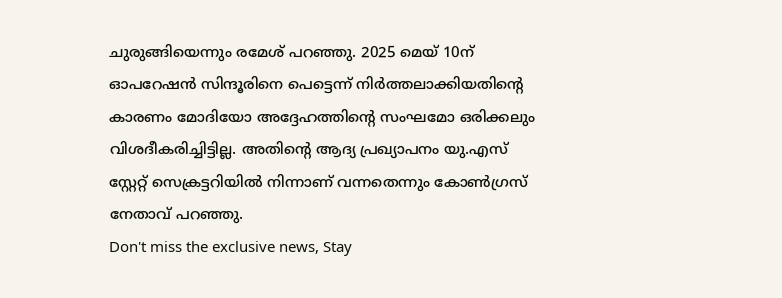ചുരുങ്ങിയെന്നും രമേശ് പറഞ്ഞു. 2025 മെയ് 10ന് ഓപറേഷൻ സിന്ദൂരിനെ പെട്ടെന്ന് നിർത്തലാക്കിയതിന്റെ കാരണം മോദിയോ അദ്ദേഹത്തിന്റെ സംഘമോ ഒരിക്കലും വിശദീകരിച്ചിട്ടില്ല. അതിന്റെ ആദ്യ പ്രഖ്യാപനം യു.എസ് സ്റ്റേറ്റ് സെക്രട്ടറിയിൽ നിന്നാണ് വന്നതെന്നും കോൺഗ്രസ് നേതാവ് പറഞ്ഞു.
Don't miss the exclusive news, Stay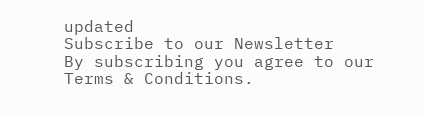updated
Subscribe to our Newsletter
By subscribing you agree to our Terms & Conditions.